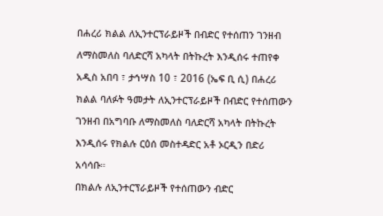በሐረሪ ክልል ለኢንተርፕራይዞች በብድር የተሰጠን ገንዘብ ለማስመለስ ባለድርሻ አካላት በትኩረት እንዲሰሩ ተጠየቀ
አዲስ አበባ ፣ ታኅሣስ 10 ፣ 2016 (ኤፍ ቢ ሲ) በሐረሪ ክልል ባለፉት ዓመታት ለኢንተርፕራይዞች በብድር የተሰጠውን ገንዘብ በአግባቡ ለማስመለስ ባለድርሻ አካላት በትኩረት እንዲሰሩ የክልሉ ርዕሰ መስተዳድር አቶ ኦርዲን በድሪ አሳሳቡ።
በክልሉ ለኢንተርፕራይዞች የተሰጠውን ብድር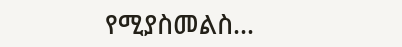የሚያስመልስ…